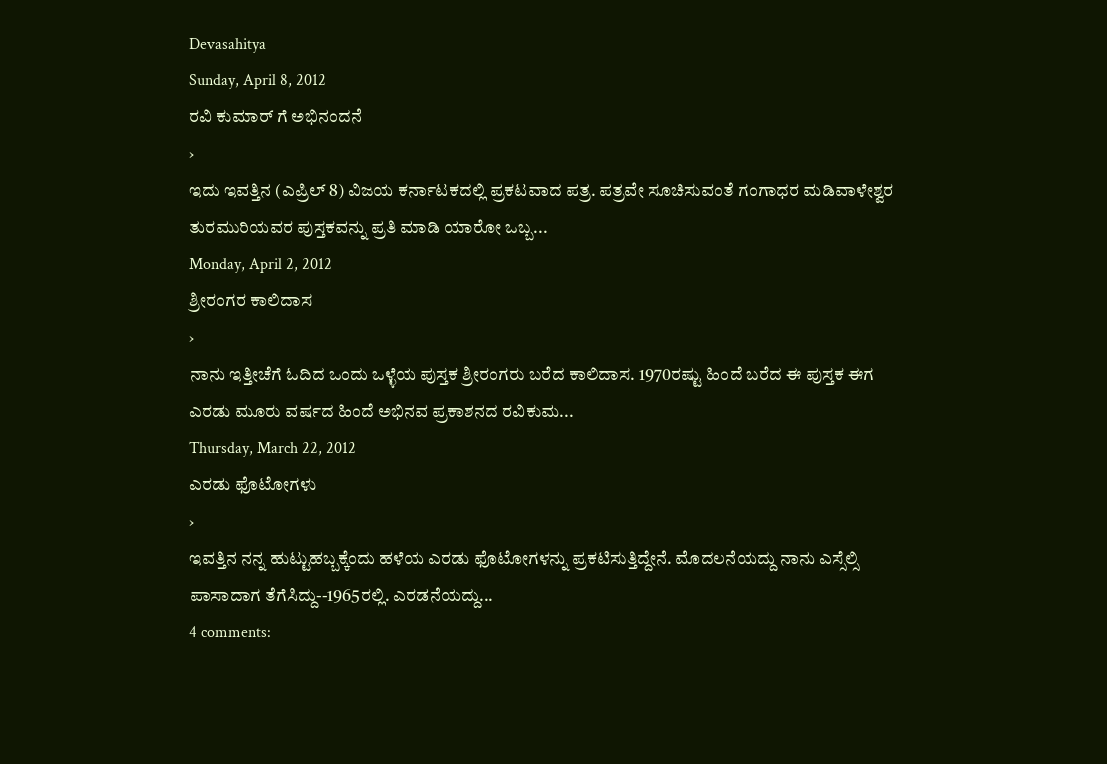Devasahitya
Sunday, April 8, 2012
ರವಿ ಕುಮಾರ್ ಗೆ ಅಭಿನಂದನೆ
›
ಇದು ಇವತ್ತಿನ (ಎಪ್ರಿಲ್ 8) ವಿಜಯ ಕರ್ನಾಟಕದಲ್ಲಿ ಪ್ರಕಟವಾದ ಪತ್ರ. ಪತ್ರವೇ ಸೂಚಿಸುವಂತೆ ಗಂಗಾಧರ ಮಡಿವಾಳೇಶ್ವರ ತುರಮುರಿಯವರ ಪುಸ್ತಕವನ್ನು ಪ್ರತಿ ಮಾಡಿ ಯಾರೋ ಒಬ್ಬ...
Monday, April 2, 2012
ಶ್ರೀರಂಗರ ಕಾಲಿದಾಸ
›
ನಾನು ಇತ್ತೀಚೆಗೆ ಓದಿದ ಒಂದು ಒಳ್ಳೆಯ ಪುಸ್ತಕ ಶ್ರೀರಂಗರು ಬರೆದ ಕಾಲಿದಾಸ. 1970ರಷ್ಟು ಹಿಂದೆ ಬರೆದ ಈ ಪುಸ್ತಕ ಈಗ ಎರಡು ಮೂರು ವರ್ಷದ ಹಿಂದೆ ಅಭಿನವ ಪ್ರಕಾಶನದ ರವಿಕುಮ...
Thursday, March 22, 2012
ಎರಡು ಫೊಟೋಗಳು
›
ಇವತ್ತಿನ ನನ್ನ ಹುಟ್ಟುಹಬ್ಬಕ್ಕೆಂದು ಹಳೆಯ ಎರಡು ಫೊಟೋಗಳನ್ನು ಪ್ರಕಟಿಸುತ್ತಿದ್ದೇನೆ. ಮೊದಲನೆಯದ್ದು ನಾನು ಎಸ್ಸೆಲ್ಸಿ ಪಾಸಾದಾಗ ತೆಗೆಸಿದ್ದು--1965ರಲ್ಲಿ. ಎರಡನೆಯದ್ದು...
4 comments: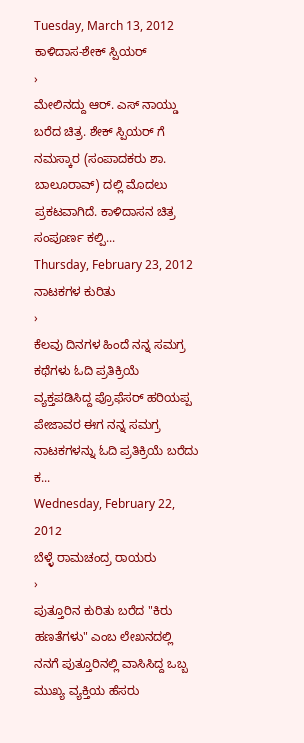Tuesday, March 13, 2012
ಕಾಳಿದಾಸ-ಶೇಕ್ ಸ್ಪಿಯರ್
›
ಮೇಲಿನದ್ದು ಆರ್. ಎಸ್ ನಾಯ್ಡು ಬರೆದ ಚಿತ್ರ. ಶೇಕ್ ಸ್ಪಿಯರ್ ಗೆ ನಮಸ್ಕಾರ (ಸಂಪಾದಕರು ಶಾ. ಬಾಲೂರಾವ್) ದಲ್ಲಿ ಮೊದಲು ಪ್ರಕಟವಾಗಿದೆ. ಕಾಳಿದಾಸನ ಚಿತ್ರ ಸಂಪೂರ್ಣ ಕಲ್ಪಿ...
Thursday, February 23, 2012
ನಾಟಕಗಳ ಕುರಿತು
›
ಕೆಲವು ದಿನಗಳ ಹಿಂದೆ ನನ್ನ ಸಮಗ್ರ ಕಥೆಗಳು ಓದಿ ಪ್ರತಿಕ್ರಿಯೆ ವ್ಯಕ್ತಪಡಿಸಿದ್ದ ಪ್ರೊಫೆಸರ್ ಹರಿಯಪ್ಪ ಪೇಜಾವರ ಈಗ ನನ್ನ ಸಮಗ್ರ ನಾಟಕಗಳನ್ನು ಓದಿ ಪ್ರತಿಕ್ರಿಯೆ ಬರೆದು ಕ...
Wednesday, February 22, 2012
ಬೆಳ್ಳೆ ರಾಮಚಂದ್ರ ರಾಯರು
›
ಪುತ್ತೂರಿನ ಕುರಿತು ಬರೆದ "ಕಿರು ಹಣತೆಗಳು" ಎಂಬ ಲೇಖನದಲ್ಲಿ ನನಗೆ ಪುತ್ತೂರಿನಲ್ಲಿ ವಾಸಿಸಿದ್ದ ಒಬ್ಬ ಮುಖ್ಯ ವ್ಯಕ್ತಿಯ ಹೆಸರು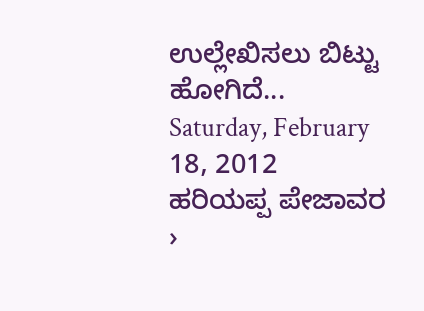ಉಲ್ಲೇಖಿಸಲು ಬಿಟ್ಟು ಹೋಗಿದೆ...
Saturday, February 18, 2012
ಹರಿಯಪ್ಪ ಪೇಜಾವರ
›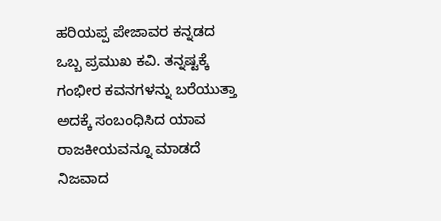ಹರಿಯಪ್ಪ ಪೇಜಾವರ ಕನ್ನಡದ ಒಬ್ಬ ಪ್ರಮುಖ ಕವಿ. ತನ್ನಷ್ಟಕ್ಕೆ ಗಂಭೀರ ಕವನಗಳನ್ನು ಬರೆಯುತ್ತಾ ಅದಕ್ಕೆ ಸಂಬಂಧಿಸಿದ ಯಾವ ರಾಜಕೀಯವನ್ನೂ ಮಾಡದೆ ನಿಜವಾದ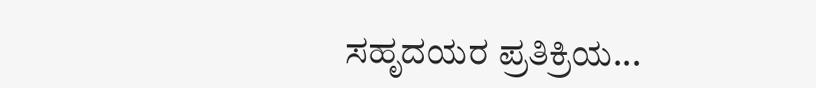ಸಹೃದಯರ ಪ್ರತಿಕ್ರಿಯ...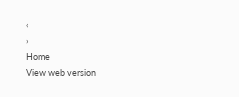‹
›
Home
View web version